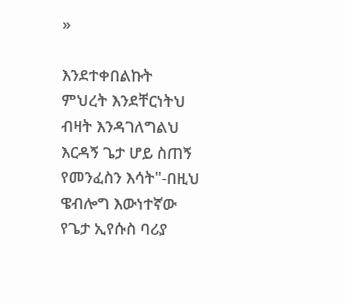»

እንደተቀበልኩት ምህረት እንደቸርነትህ ብዛት እንዳገለግልህ እርዳኝ ጌታ ሆይ ስጠኝ የመንፈስን እሳት"-በዚህ ዌብሎግ እውነተኛው የጌታ ኢየሱስ ባሪያ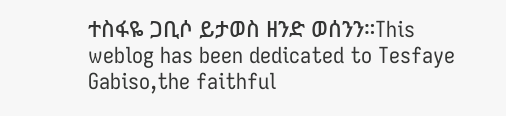ተስፋዬ ጋቢሶ ይታወስ ዘንድ ወሰንን።This weblog has been dedicated to Tesfaye Gabiso,the faithful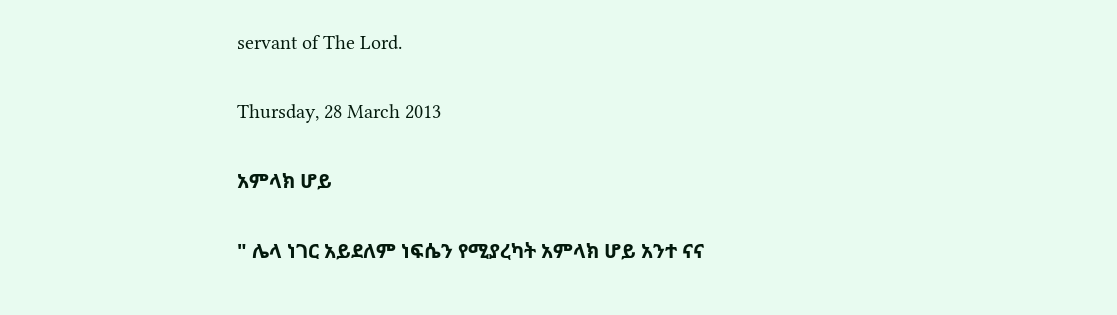servant of The Lord.

Thursday, 28 March 2013

አምላክ ሆይ

" ሌላ ነገር አይደለም ነፍሴን የሚያረካት አምላክ ሆይ አንተ ናና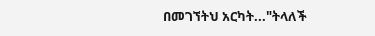በመገኘትህ አርካት..."ትላለች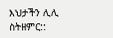እህታችን ሊሊ ስትዘምር::